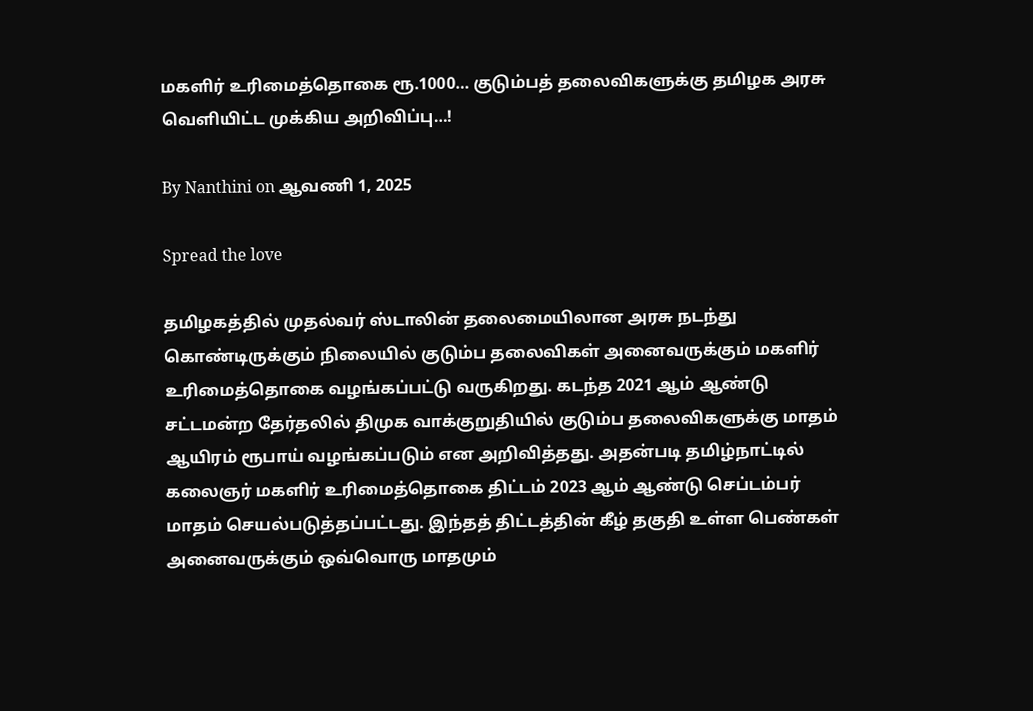மகளிர் உரிமைத்தொகை ரூ.1000… குடும்பத் தலைவிகளுக்கு தமிழக அரசு வெளியிட்ட முக்கிய அறிவிப்பு…!

By Nanthini on ஆவணி 1, 2025

Spread the love

தமிழகத்தில் முதல்வர் ஸ்டாலின் தலைமையிலான அரசு நடந்து கொண்டிருக்கும் நிலையில் குடும்ப தலைவிகள் அனைவருக்கும் மகளிர் உரிமைத்தொகை வழங்கப்பட்டு வருகிறது. கடந்த 2021 ஆம் ஆண்டு சட்டமன்ற தேர்தலில் திமுக வாக்குறுதியில் குடும்ப தலைவிகளுக்கு மாதம் ஆயிரம் ரூபாய் வழங்கப்படும் என அறிவித்தது. அதன்படி தமிழ்நாட்டில் கலைஞர் மகளிர் உரிமைத்தொகை திட்டம் 2023 ஆம் ஆண்டு செப்டம்பர் மாதம் செயல்படுத்தப்பட்டது. இந்தத் திட்டத்தின் கீழ் தகுதி உள்ள பெண்கள் அனைவருக்கும் ஒவ்வொரு மாதமும்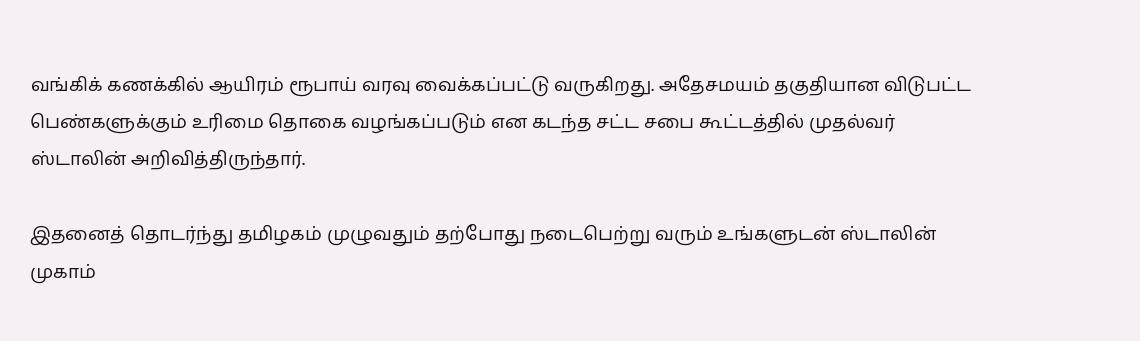வங்கிக் கணக்கில் ஆயிரம் ரூபாய் வரவு வைக்கப்பட்டு வருகிறது. அதேசமயம் தகுதியான விடுபட்ட பெண்களுக்கும் உரிமை தொகை வழங்கப்படும் என கடந்த சட்ட சபை கூட்டத்தில் முதல்வர் ஸ்டாலின் அறிவித்திருந்தார்.

இதனைத் தொடர்ந்து தமிழகம் முழுவதும் தற்போது நடைபெற்று வரும் உங்களுடன் ஸ்டாலின் முகாம்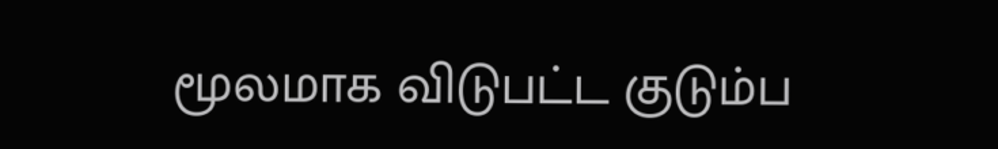மூலமாக விடுபட்ட குடும்ப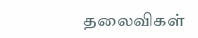தலைவிகள்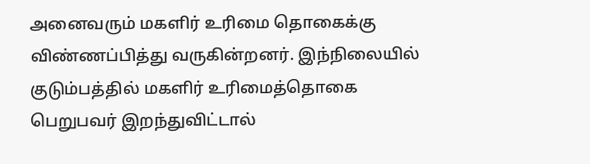அனைவரும் மகளிர் உரிமை தொகைக்கு விண்ணப்பித்து வருகின்றனர். இந்நிலையில் குடும்பத்தில் மகளிர் உரிமைத்தொகை பெறுபவர் இறந்துவிட்டால்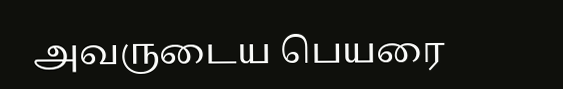அவருடைய பெயரை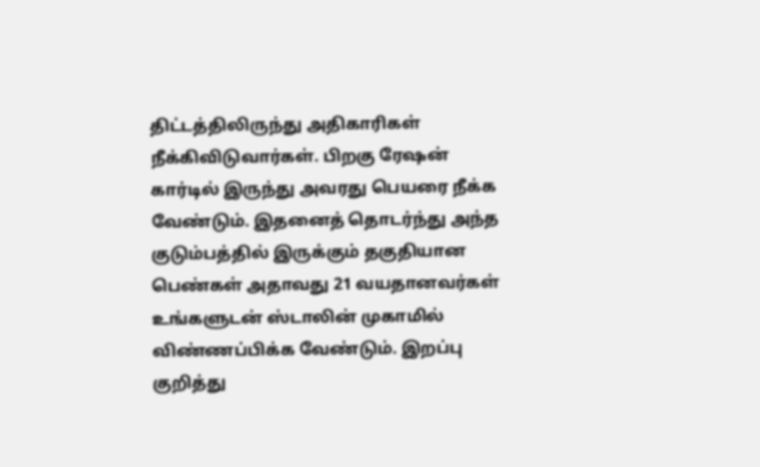திட்டத்திலிருந்து அதிகாரிகள் நீக்கிவிடுவார்கள். பிறகு ரேஷன் கார்டில் இருந்து அவரது பெயரை நீக்க வேண்டும். இதனைத் தொடர்ந்து அந்த குடும்பத்தில் இருக்கும் தகுதியான பெண்கள் அதாவது 21 வயதானவர்கள் உங்களுடன் ஸ்டாலின் முகாமில் விண்ணப்பிக்க வேண்டும். இறப்பு குறித்து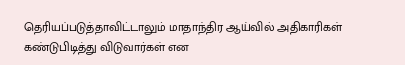தெரியப்படுத்தாவிட்டாலும் மாதாந்திர ஆய்வில் அதிகாரிகள் கண்டுபிடித்து விடுவார்கள் என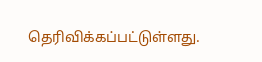தெரிவிக்கப்பட்டுள்ளது.